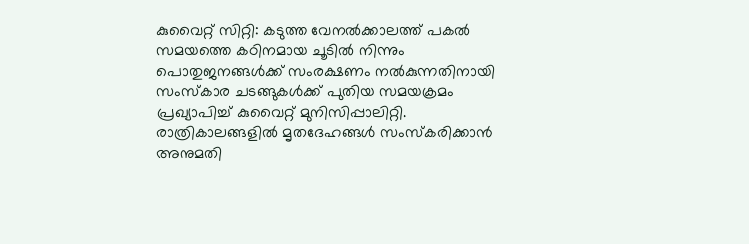കുവൈറ്റ് സിറ്റി: കടുത്ത വേനൽക്കാലത്ത് പകൽ സമയത്തെ കഠിനമായ ചൂടിൽ നിന്നും പൊതുജനങ്ങൾക്ക് സംരക്ഷണം നൽകുന്നതിനായി സംസ്കാര ചടങ്ങുകൾക്ക് പുതിയ സമയക്രമം പ്രഖ്യാപിച്ച് കുവൈറ്റ് മുനിസിപ്പാലിറ്റി. രാത്രികാലങ്ങളിൽ മൃതദേഹങ്ങൾ സംസ്കരിക്കാൻ അനുമതി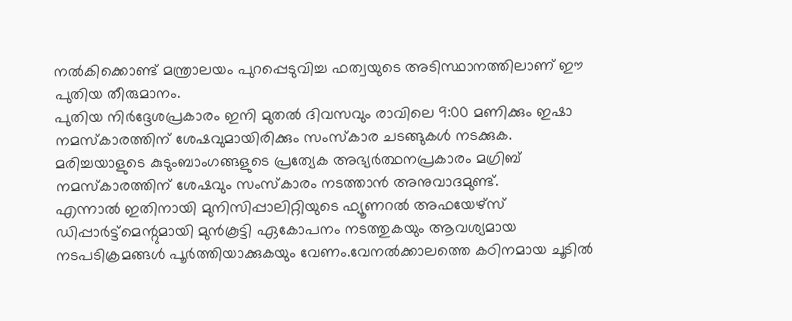നൽകിക്കൊണ്ട് മന്ത്രാലയം പുറപ്പെടുവിച്ച ഫത്വയുടെ അടിസ്ഥാനത്തിലാണ് ഈ പുതിയ തീരുമാനം.
പുതിയ നിർദ്ദേശപ്രകാരം ഇനി മുതൽ ദിവസവും രാവിലെ 9:00 മണിക്കും ഇഷാ നമസ്കാരത്തിന് ശേഷവുമായിരിക്കും സംസ്കാര ചടങ്ങുകൾ നടക്കുക. മരിച്ചയാളുടെ കുടുംബാംഗങ്ങളുടെ പ്രത്യേക അഭ്യർത്ഥനപ്രകാരം മഗ്രിബ് നമസ്കാരത്തിന് ശേഷവും സംസ്കാരം നടത്താൻ അനുവാദമുണ്ട്.
എന്നാൽ ഇതിനായി മുനിസിപ്പാലിറ്റിയുടെ ഫ്യൂണറൽ അഫയേഴ്സ് ഡിപ്പാർട്ട്മെന്റുമായി മുൻകൂട്ടി ഏകോപനം നടത്തുകയും ആവശ്യമായ നടപടിക്രമങ്ങൾ പൂർത്തിയാക്കുകയും വേണം.വേനൽക്കാലത്തെ കഠിനമായ ചൂടിൽ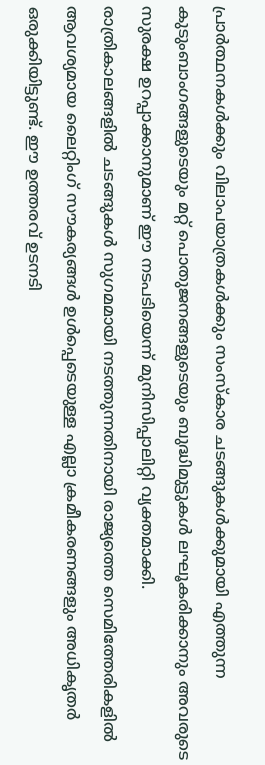പ്രാർത്ഥനകൾക്കും വിലാപയാത്രകൾക്കും സംസ്കാര ചടങ്ങുകൾക്കുമായി എത്തുന്ന കുടുംബാംഗങ്ങളുടെയും മറ്റ് പൊതുജനങ്ങളുടെയും ബുദ്ധിമുട്ടുകൾ ലഘൂകരിക്കാനും അവരുടെ സുരക്ഷ ഉറപ്പാക്കാനുമാണ് ഈ നടപടിയെന്ന് മുനിസിപ്പാലിറ്റി വ്യക്തമാക്കി.
രാത്രികാലങ്ങളിൽ ചടങ്ങുകൾ സുഗമമായി നടത്തുന്നതിനായി രാജ്യത്തെ സെമിത്തേരികളിൽ ആവശ്യമായ ലൈറ്റിംഗ് സൗകര്യങ്ങൾ ഉൾപ്പെടെയുള്ള എല്ലാ ക്രമീകരണങ്ങളും അധികൃതർ ഒരുക്കിയിട്ടുണ്ട്. ഈ ഉത്തരവ് ഉടനടി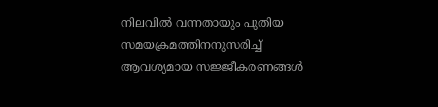നിലവിൽ വന്നതായും പുതിയ സമയക്രമത്തിനനുസരിച്ച് ആവശ്യമായ സജ്ജീകരണങ്ങൾ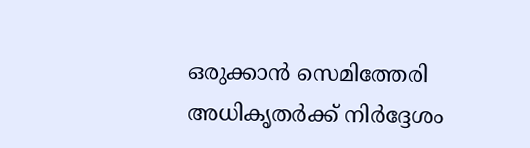ഒരുക്കാൻ സെമിത്തേരി അധികൃതർക്ക് നിർദ്ദേശം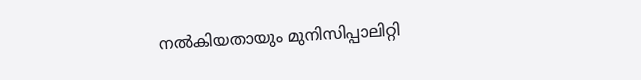നൽകിയതായും മുനിസിപ്പാലിറ്റി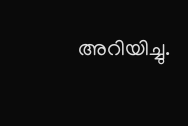അറിയിച്ചു.